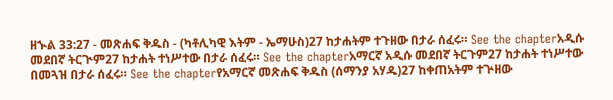ዘኍል 33:27 - መጽሐፍ ቅዱስ - (ካቶሊካዊ እትም - ኤማሁስ)27 ከታሐትም ተጉዘው በታራ ሰፈሩ። See the chapterአዲሱ መደበኛ ትርጒም27 ከታሐት ተነሥተው በታራ ሰፈሩ። See the chapterአማርኛ አዲሱ መደበኛ ትርጉም27 ከታሐት ተነሥተው በመጓዝ በታራ ሰፈሩ። See the chapterየአማርኛ መጽሐፍ ቅዱስ (ሰማንያ አሃዱ)27 ከቀጠአትም ተጕዘው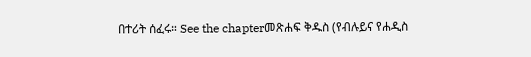በተሪት ሰፈሩ። See the chapterመጽሐፍ ቅዱስ (የብሉይና የሐዲስ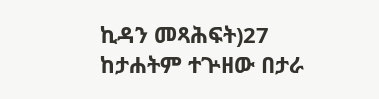ኪዳን መጻሕፍት)27 ከታሐትም ተጕዘው በታራ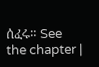ሰፈሩ። See the chapter |